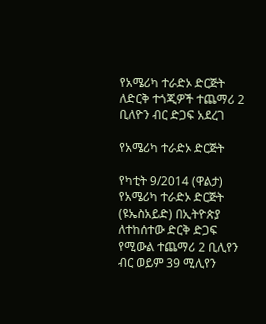የአሜሪካ ተራድኦ ድርጅት ለድርቅ ተጎጂዎች ተጨማሪ 2 ቢለዮን ብር ድጋፍ አደረገ

የአሜሪካ ተራድኦ ድርጅት

የካቲት 9/2014 (ዋልታ) የአሜሪካ ተራድኦ ድርጅት (ዩኤስአይድ) በኢትዮጵያ ለተከሰተው ድርቅ ድጋፍ የሚውል ተጨማሪ 2 ቢሊየን ብር ወይም 39 ሚሊየን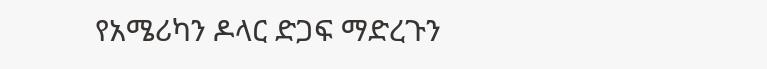የአሜሪካን ዶላር ድጋፍ ማድረጉን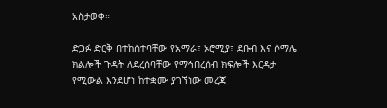አስታወቀ።

ድጋፉ ድርቅ በተከሰተባቸው የአማራ፣ ኦሮሚያ፣ ደቡብ እና ሶማሌ ክልሎች ጉዳት ለደረሰባቸው የማኅበረሰብ ክፍሎች እርዳታ የሚውል እንደሆነ ከተቋሙ ያገኘነው መረጃ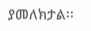ያመለክታል፡፡